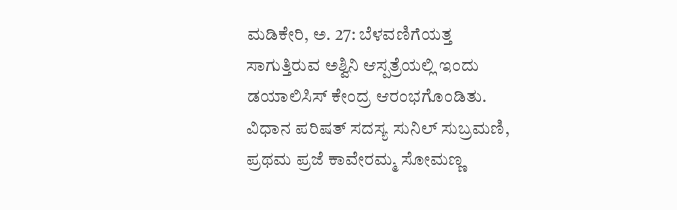ಮಡಿಕೇರಿ, ಅ. 27: ಬೆಳವಣಿಗೆಯತ್ತ ಸಾಗುತ್ತಿರುವ ಅಶ್ವಿನಿ ಆಸ್ಪತ್ರೆಯಲ್ಲಿ ಇಂದು ಡಯಾಲಿಸಿಸ್ ಕೇಂದ್ರ ಆರಂಭಗೊಂಡಿತು. ವಿಧಾನ ಪರಿಷತ್ ಸದಸ್ಯ ಸುನಿಲ್ ಸುಬ್ರಮಣಿ, ಪ್ರಥಮ ಪ್ರಜೆ ಕಾವೇರಮ್ಮ ಸೋಮಣ್ಣ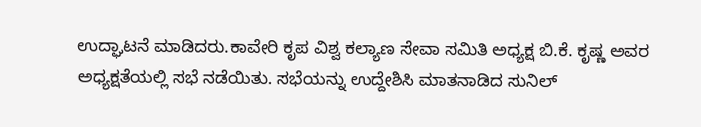ಉದ್ಘಾಟನೆ ಮಾಡಿದರು.ಕಾವೇರಿ ಕೃಪ ವಿಶ್ವ ಕಲ್ಯಾಣ ಸೇವಾ ಸಮಿತಿ ಅಧ್ಯಕ್ಷ ಬಿ.ಕೆ. ಕೃಷ್ಣ ಅವರ ಅಧ್ಯಕ್ಷತೆಯಲ್ಲಿ ಸಭೆ ನಡೆಯಿತು. ಸಭೆಯನ್ನು ಉದ್ದೇಶಿಸಿ ಮಾತನಾಡಿದ ಸುನಿಲ್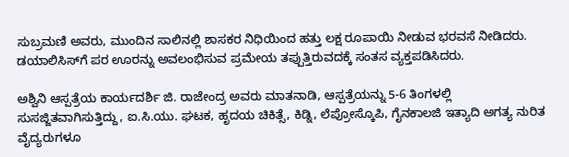ಸುಬ್ರಮಣಿ ಅವರು, ಮುಂದಿನ ಸಾಲಿನಲ್ಲಿ ಶಾಸಕರ ನಿಧಿಯಿಂದ ಹತ್ತು ಲಕ್ಷ ರೂಪಾಯಿ ನೀಡುವ ಭರವಸೆ ನೀಡಿದರು. ಡಯಾಲಿಸಿಸ್‍ಗೆ ಪರ ಊರನ್ನು ಅವಲಂಭಿಸುವ ಪ್ರಮೇಯ ತಪ್ಪುತ್ತಿರುವದಕ್ಕೆ ಸಂತಸ ವ್ಯಕ್ತಪಡಿಸಿದರು.

ಅಶ್ವಿನಿ ಆಸ್ಪತ್ರೆಯ ಕಾರ್ಯದರ್ಶಿ ಜಿ. ರಾಜೇಂದ್ರ ಅವರು ಮಾತನಾಡಿ, ಆಸ್ಪತ್ರೆಯನ್ನು 5-6 ತಿಂಗಳಲ್ಲಿ ಸುಸಜ್ಜಿತವಾಗಿಸುತ್ತಿದ್ದು, ಐ.ಸಿ.ಯು. ಘಟಕ, ಹೃದಯ ಚಿಕಿತ್ಸೆ, ಕಿಡ್ನಿ, ಲೆಪ್ರೋಸ್ಕೊಪಿ, ಗೈನಕಾಲಜಿ ಇತ್ಯಾದಿ ಅಗತ್ಯ ನುರಿತ ವೈದ್ಯರುಗಳೂ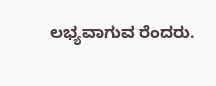ಲಭ್ಯವಾಗುವ ರೆಂದರು.